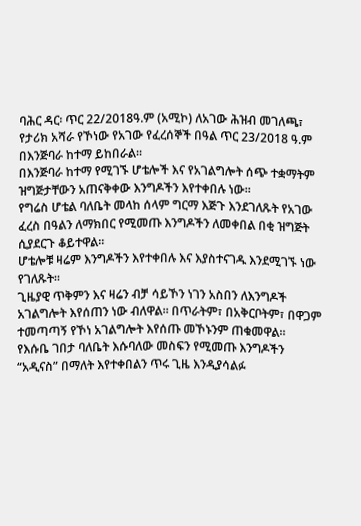ባሕር ዳር፡ ጥር 22/2018ዓ.ም (አሚኮ) ለአገው ሕዝብ መገለጫ፣ የታሪክ አሻራ የኾነው የአገው የፈረሰኞች በዓል ጥር 23/2018 ዓ.ም በእንጅባራ ከተማ ይከበራል።
በእንጅባራ ከተማ የሚገኙ ሆቴሎች እና የአገልግሎት ሰጭ ተቋማትም ዝግጅታቸውን አጠናቅቀው እንግዶችን እየተቀበሉ ነው።
የግሬስ ሆቴል ባለቤት መላከ ሰላም ግርማ እጅጉ እንደገለጹት የአገው ፈረስ በዓልን ለማክበር የሚመጡ እንግዶችን ለመቀበል በቂ ዝግጅት ሲያደርጉ ቆይተዋል።
ሆቴሎቹ ዛሬም እንግዶችን እየተቀበሉ እና እያስተናገዱ እንደሚገኙ ነው የገለጹት።
ጊዜያዊ ጥቅምን እና ዛሬን ብቻ ሳይኾን ነገን አስበን ለእንግዶች አገልግሎት እየሰጠን ነው ብለዋል። በጥራትም፣ በአቅርቦትም፣ በዋጋም ተመጣጣኝ የኾነ አገልግሎት እየሰጡ መኾኑንም ጠቁመዋል።
የእሱቤ ገበታ ባለቤት እሱባለው መስፍን የሚመጡ እንግዶችን “አዲናስ” በማለት እየተቀበልን ጥሩ ጊዜ እንዲያሳልፉ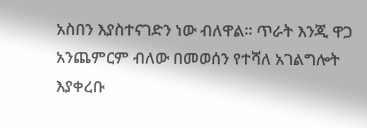አስበን እያስተናገድን ነው ብለዋል። ጥራት እንጂ ዋጋ አንጨምርም ብለው በመወሰን የተሻለ አገልግሎት እያቀረቡ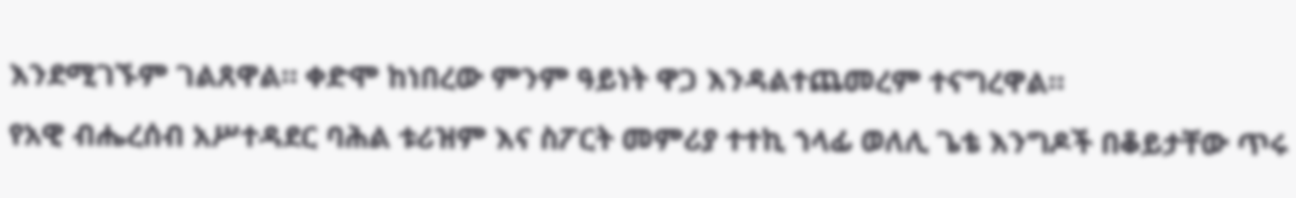እንደሚገኙም ገልጸዋል። ቀድሞ ከነበረው ምንም ዓይነት ዋጋ እንዳልተጨመረም ተናግረዋል።
የአዊ ብሔረሰብ አሥተዳደር ባሕል ቱሪዝም እና ስፖርት መምሪያ ተተኪ ኀላፊ ወለሊ ጌቴ እንግዶች በቆይታቸው ጥሩ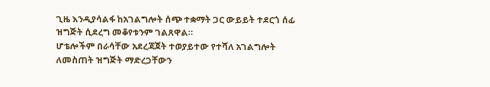ጊዜ እንዲያሳልፋ ከአገልግሎት ሰጭ ተቋማት ጋር ውይይት ተደርጎ ሰፊ ዝግጅት ሲደረግ መቆየቱንም ገልጸዋል።
ሆቴሎችም በራሳቸው አደረጃጀት ተወያይተው የተሻለ አገልግሎት ለመስጠት ዝግጅት ማድረጋቸውን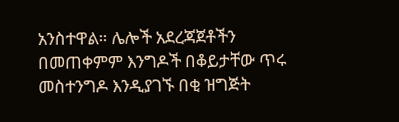አንስተዋል። ሌሎች አደረጃጀቶችን በመጠቀምም እንግዶች በቆይታቸው ጥሩ መስተንግዶ እንዲያገኙ በቂ ዝግጅት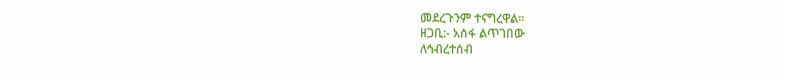መደረጉንም ተናግረዋል።
ዘጋቢ:- አሰፋ ልጥገበው
ለኅብረተሰብ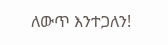ለውጥ እንተጋለን!